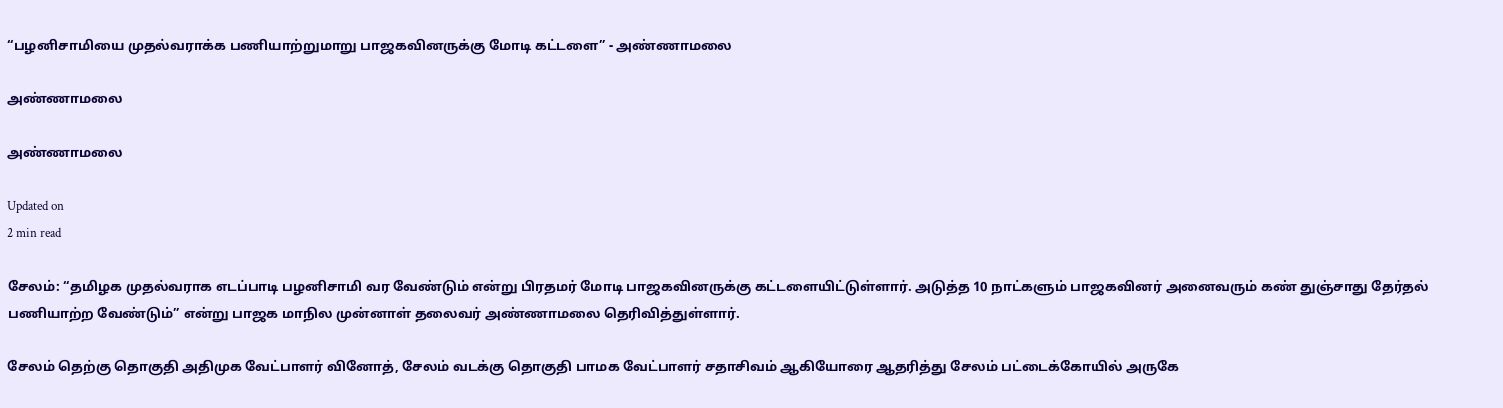“பழனிசாமியை முதல்வராக்க பணியாற்றுமாறு பாஜகவினருக்கு மோடி கட்டளை” - அண்ணாமலை

அண்ணாமலை

அண்ணாமலை

Updated on
2 min read

சேலம்: “தமிழக முதல்வராக எடப்பாடி பழனிசாமி வர வேண்டும் என்று பிரதமர் மோடி பாஜகவினருக்கு கட்டளையிட்டுள்ளார். அடுத்த 10 நாட்களும் பாஜகவினர் அனைவரும் கண் துஞ்சாது தேர்தல் பணியாற்ற வேண்டும்” என்று பாஜக மாநில முன்னாள் தலைவர் அண்ணாமலை தெரிவித்துள்ளார்.

சேலம் தெற்கு தொகுதி அதிமுக வேட்பாளர் வினோத், சேலம் வடக்கு தொகுதி பாமக வேட்பாளர் சதாசிவம் ஆகியோரை ஆதரித்து சேலம் பட்டைக்கோயில் அருகே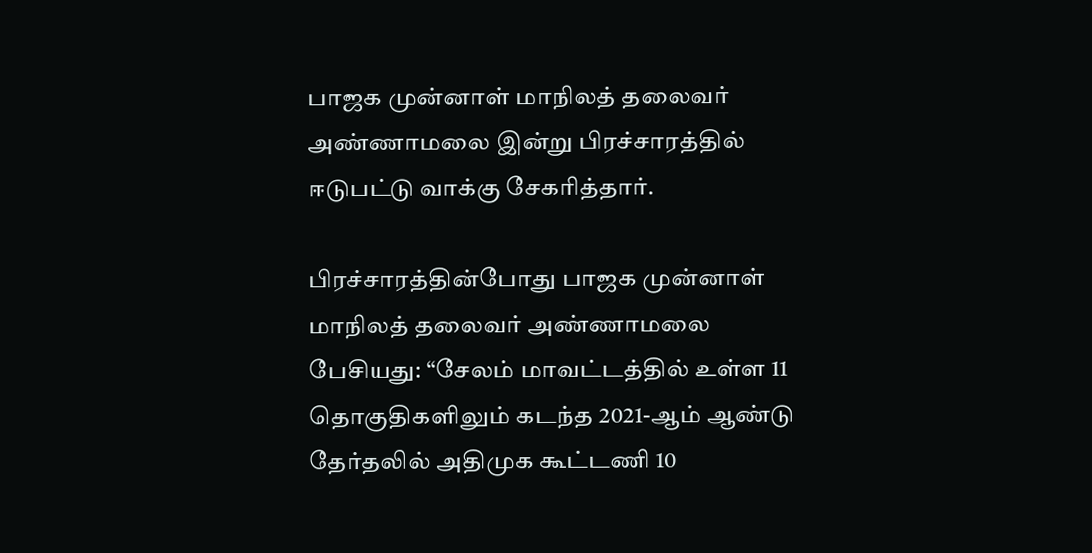பாஜக முன்னாள் மாநிலத் தலைவர் அண்ணாமலை இன்று பிரச்சாரத்தில் ஈடுபட்டு வாக்கு சேகரித்தார்.

பிரச்சாரத்தின்போது பாஜக முன்னாள் மாநிலத் தலைவர் அண்ணாமலை பேசியது: “சேலம் மாவட்டத்தில் உள்ள 11 தொகுதிகளிலும் கடந்த 2021-ஆம் ஆண்டு தேர்தலில் அதிமுக கூட்டணி 10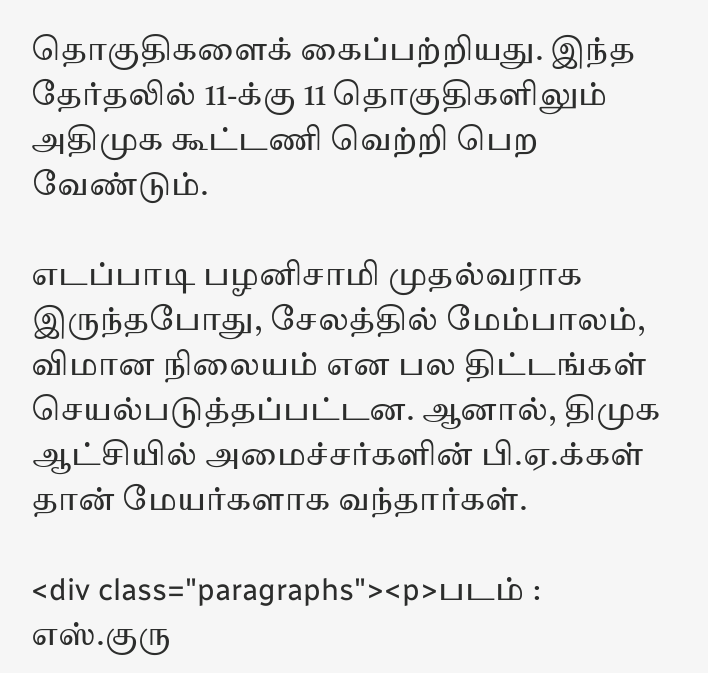தொகுதிகளைக் கைப்பற்றியது. இந்த தேர்தலில் 11-க்கு 11 தொகுதிகளிலும் அதிமுக கூட்டணி வெற்றி பெற வேண்டும்.

எடப்பாடி பழனிசாமி முதல்வராக இருந்தபோது, சேலத்தில் மேம்பாலம், விமான நிலையம் என பல திட்டங்கள் செயல்படுத்தப்பட்டன. ஆனால், திமுக ஆட்சியில் அமைச்சர்களின் பி.ஏ.க்கள் தான் மேயர்களாக வந்தார்கள்.

<div class="paragraphs"><p>படம் : எஸ்.குரு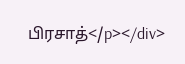பிரசாத்</p></div>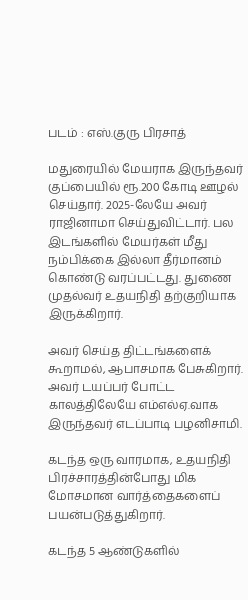படம் : எஸ்.குரு பிரசாத்

மதுரையில் மேயராக இருந்தவர் குப்பையில் ரூ.200 கோடி ஊழல் செய்தார். 2025-லேயே அவர் ராஜினாமா செய்துவிட்டார். பல இடங்களில் மேயர்கள் மீது நம்பிக்கை இல்லா தீர்மானம் கொண்டு வரப்பட்டது. துணை முதல்வர் உதயநிதி தற்குறியாக இருக்கிறார்.

அவர் செய்த திட்டங்களைக் கூறாமல், ஆபாசமாக பேசுகிறார். அவர் டயப்பர் போட்ட காலத்திலேயே எம்எல்ஏ.வாக இருந்தவர் எடப்பாடி பழனிசாமி.

கடந்த ஒரு வாரமாக, உதயநிதி பிரச்சாரத்தின்போது மிக மோசமான வார்த்தைகளைப் பயன்படுத்துகிறார்.

கடந்த 5 ஆண்டுகளில்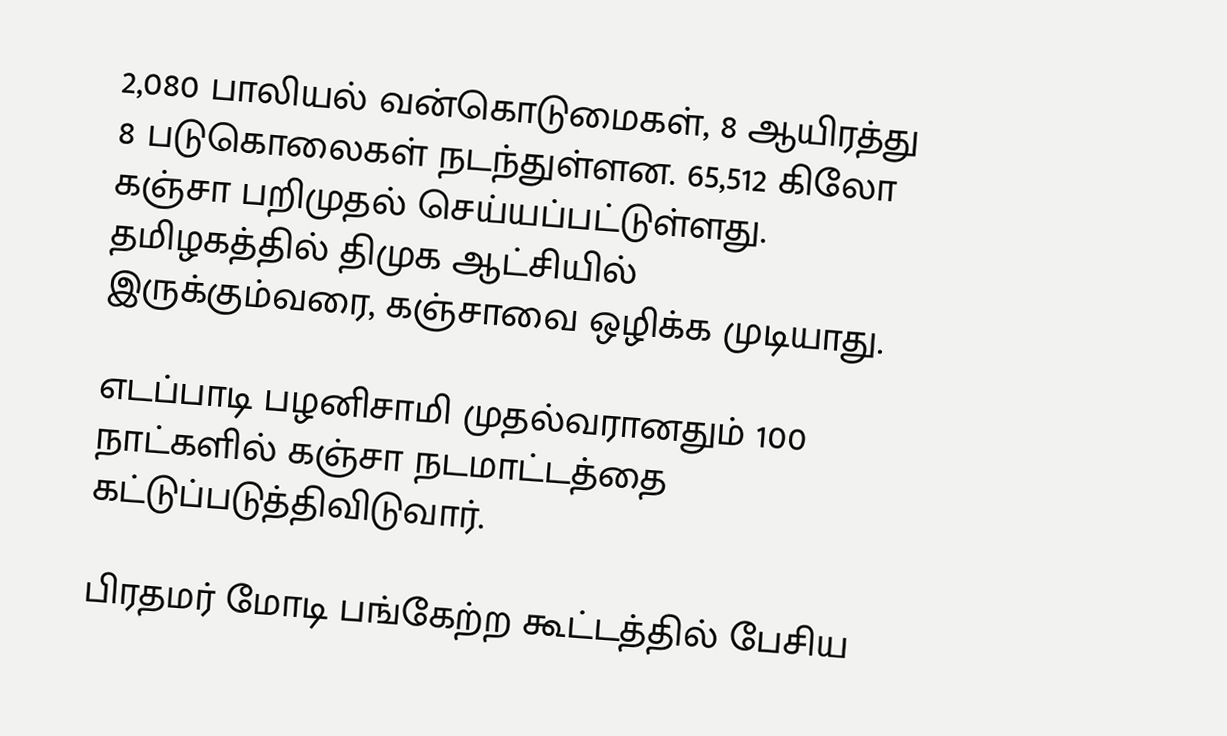2,080 பாலியல் வன்கொடுமைகள், 8 ஆயிரத்து 8 படுகொலைகள் நடந்துள்ளன. 65,512 கிலோ கஞ்சா பறிமுதல் செய்யப்பட்டுள்ளது. தமிழகத்தில் திமுக ஆட்சியில் இருக்கும்வரை, கஞ்சாவை ஒழிக்க முடியாது.

எடப்பாடி பழனிசாமி முதல்வரானதும் 100 நாட்களில் கஞ்சா நடமாட்டத்தை கட்டுப்படுத்திவிடுவார்.

பிரதமர் மோடி பங்கேற்ற கூட்டத்தில் பேசிய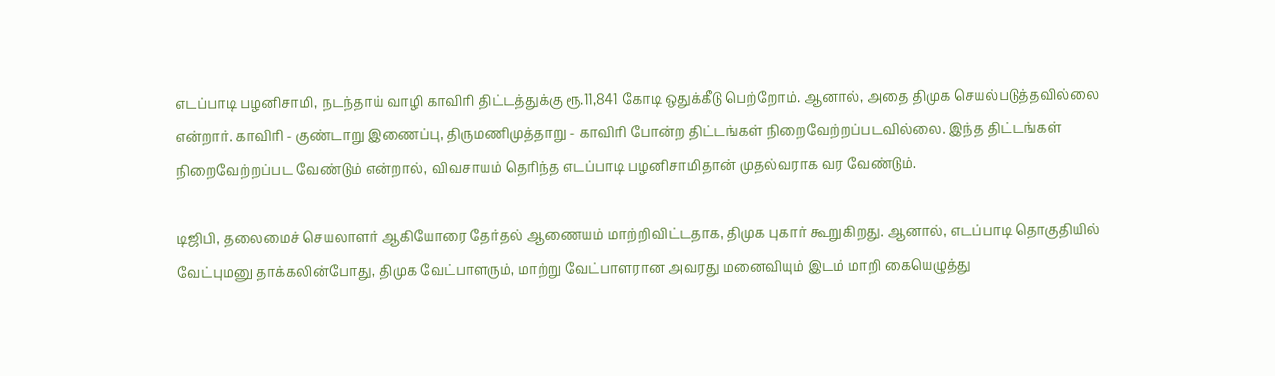எடப்பாடி பழனிசாமி, நடந்தாய் வாழி காவிரி திட்டத்துக்கு ரூ.11,841 கோடி ஒதுக்கீடு பெற்றோம். ஆனால், அதை திமுக செயல்படுத்தவில்லை என்றார். காவிரி - குண்டாறு இணைப்பு, திருமணிமுத்தாறு - காவிரி போன்ற திட்டங்கள் நிறைவேற்றப்படவில்லை. இந்த திட்டங்கள் நிறைவேற்றப்பட வேண்டும் என்றால், விவசாயம் தெரிந்த எடப்பாடி பழனிசாமிதான் முதல்வராக வர வேண்டும்.

டிஜிபி, தலைமைச் செயலாளர் ஆகியோரை தேர்தல் ஆணையம் மாற்றிவிட்டதாக, திமுக புகார் கூறுகிறது. ஆனால், எடப்பாடி தொகுதியில் வேட்புமனு தாக்கலின்போது, திமுக வேட்பாளரும், மாற்று வேட்பாளரான அவரது மனைவியும் இடம் மாறி கையெழுத்து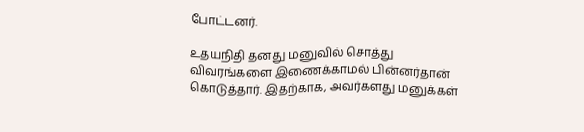போட்டனர்.

உதயநிதி தனது மனுவில் சொத்து விவரங்களை இணைக்காமல் பின்னர்தான் கொடுத்தார். இதற்காக, அவர்களது மனுக்கள்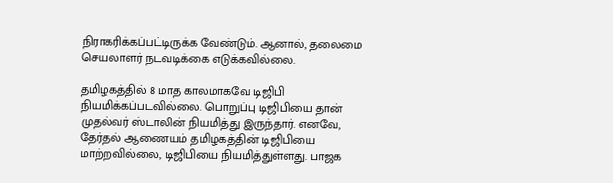நிராகரிக்கப்பட்டிருக்க வேண்டும். ஆனால், தலைமை செயலாளர் நடவடிக்கை எடுக்கவில்லை.

தமிழகத்தில் 8 மாத காலமாகவே டிஜிபி நியமிக்கப்படவில்லை. பொறுப்பு டிஜிபியை தான் முதல்வர் ஸ்டாலின் நியமித்து இருந்தார். எனவே, தேர்தல் ஆணையம் தமிழகத்தின் டிஜிபியை மாற்றவில்லை, டிஜிபியை நியமித்துள்ளது. பாஜக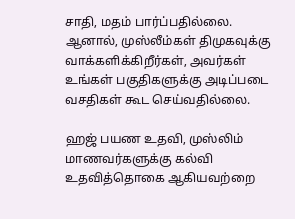சாதி, மதம் பார்ப்பதில்லை. ஆனால், முஸ்லீம்கள் திமுகவுக்கு வாக்களிக்கிறீர்கள், அவர்கள் உங்கள் பகுதிகளுக்கு அடிப்படை வசதிகள் கூட செய்வதில்லை.

ஹஜ் பயண உதவி, முஸ்லிம் மாணவர்களுக்கு கல்வி உதவித்தொகை ஆகியவற்றை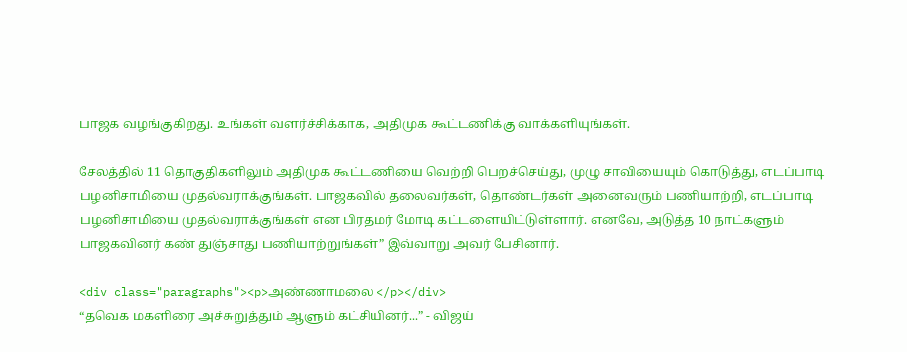பாஜக வழங்குகிறது. உங்கள் வளர்ச்சிக்காக, அதிமுக கூட்டணிக்கு வாக்களியுங்கள்.

சேலத்தில் 11 தொகுதிகளிலும் அதிமுக கூட்டணியை வெற்றி பெறச்செய்து, முழு சாவியையும் கொடுத்து, எடப்பாடி பழனிசாமியை முதல்வராக்குங்கள். பாஜகவில் தலைவர்கள், தொண்டர்கள் அனைவரும் பணியாற்றி, எடப்பாடி பழனிசாமியை முதல்வராக்குங்கள் என பிரதமர் மோடி கட்டளையிட்டுள்ளார். எனவே, அடுத்த 10 நாட்களும் பாஜகவினர் கண் துஞ்சாது பணியாற்றுங்கள்” இவ்வாறு அவர் பேசினார்.

<div class="paragraphs"><p>அண்ணாமலை </p></div>
“தவெக மகளிரை அச்சுறுத்தும் ஆளும் கட்சியினர்...” - விஜய்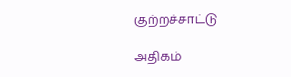குற்றச்சாட்டு

அதிகம்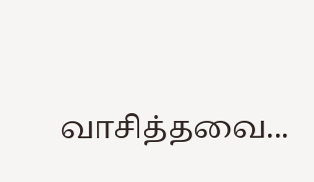வாசித்தவை...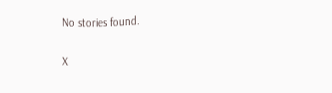No stories found.

X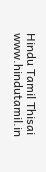Hindu Tamil Thisai
www.hindutamil.in